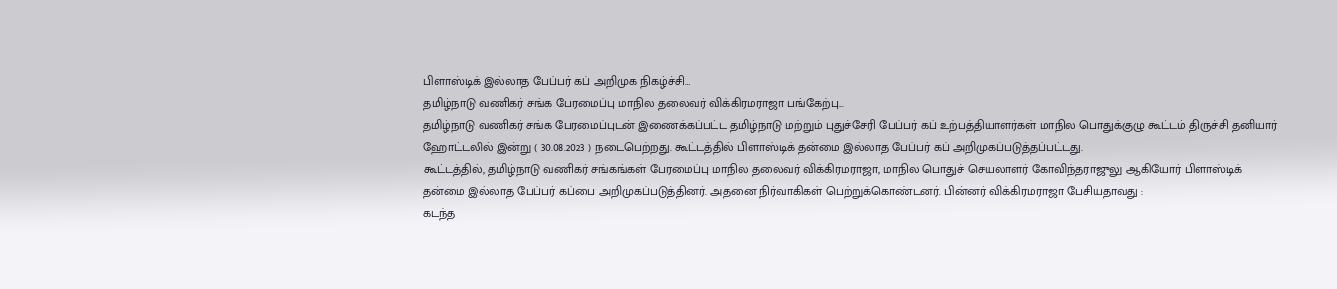பிளாஸ்டிக் இல்லாத பேப்பர் கப் அறிமுக நிகழ்ச்சி…
தமிழ்நாடு வணிகர் சங்க பேரமைப்பு மாநில தலைவர் விக்கிரமராஜா பங்கேற்பு...
தமிழ்நாடு வணிகர் சங்க பேரமைப்புடன் இணைக்கப்பட்ட தமிழ்நாடு மற்றும் புதுச்சேரி பேப்பர் கப் உற்பத்தியாளர்கள் மாநில பொதுக்குழு கூட்டம் திருச்சி தனியார் ஹோட்டலில் இன்று ( 30.08.2023 ) நடைபெற்றது. கூட்டத்தில் பிளாஸ்டிக் தன்மை இல்லாத பேப்பர் கப் அறிமுகப்படுத்தப்பட்டது.
கூட்டத்தில், தமிழ்நாடு வணிகர் சங்கங்கள் பேரமைப்பு மாநில தலைவர் விக்கிரமராஜா, மாநில பொதுச் செயலாளர் கோவிந்தராஜுலு ஆகியோர் பிளாஸ்டிக் தன்மை இல்லாத பேப்பர் கப்பை அறிமுகப்படுத்தினர். அதனை நிர்வாகிகள் பெற்றுக்கொண்டனர். பின்னர் விக்கிரமராஜா பேசியதாவது :
கடந்த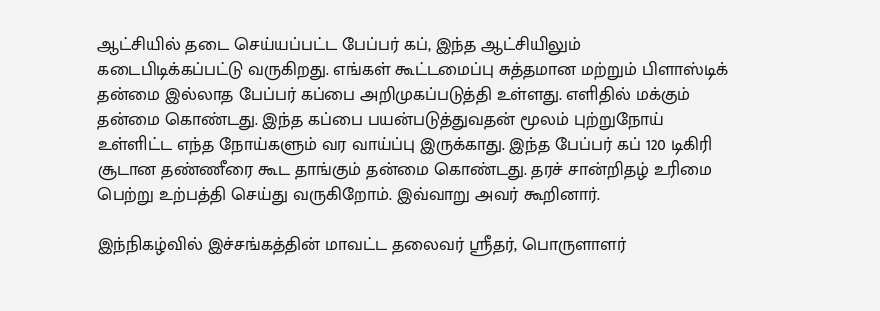ஆட்சியில் தடை செய்யப்பட்ட பேப்பர் கப், இந்த ஆட்சியிலும் கடைபிடிக்கப்பட்டு வருகிறது. எங்கள் கூட்டமைப்பு சுத்தமான மற்றும் பிளாஸ்டிக் தன்மை இல்லாத பேப்பர் கப்பை அறிமுகப்படுத்தி உள்ளது. எளிதில் மக்கும் தன்மை கொண்டது. இந்த கப்பை பயன்படுத்துவதன் மூலம் புற்றுநோய் உள்ளிட்ட எந்த நோய்களும் வர வாய்ப்பு இருக்காது. இந்த பேப்பர் கப் 120 டிகிரி சூடான தண்ணீரை கூட தாங்கும் தன்மை கொண்டது. தரச் சான்றிதழ் உரிமை பெற்று உற்பத்தி செய்து வருகிறோம். இவ்வாறு அவர் கூறினார்.

இந்நிகழ்வில் இச்சங்கத்தின் மாவட்ட தலைவர் ஸ்ரீதர், பொருளாளர்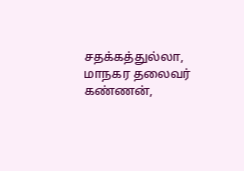சதக்கத்துல்லா, மாநகர தலைவர் கண்ணன்,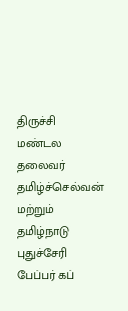திருச்சி மண்டல தலைவர் தமிழ்ச்செல்வன் மற்றும் தமிழ்நாடு புதுச்சேரி பேப்பர் கப்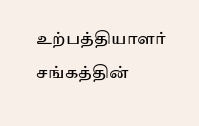உற்பத்தியாளர் சங்கத்தின்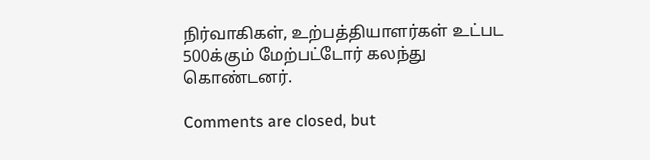நிர்வாகிகள், உற்பத்தியாளர்கள் உட்பட 500க்கும் மேற்பட்டோர் கலந்து கொண்டனர்.

Comments are closed, but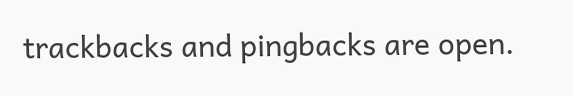trackbacks and pingbacks are open.